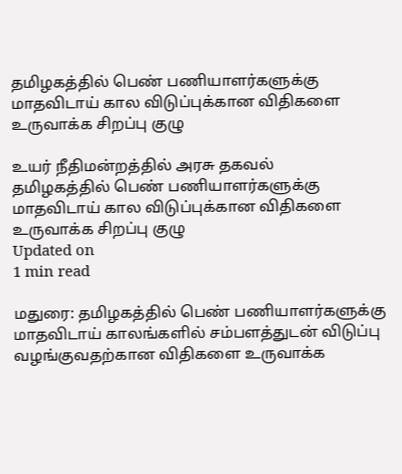தமிழகத்தில் பெண் பணியாளர்களுக்கு மாதவிடாய் கால விடுப்புக்கான விதிகளை உருவாக்க சிறப்பு குழு

உயர் நீதிமன்றத்தில் அரசு தகவல்
தமிழகத்தில் பெண் பணியாளர்களுக்கு மாதவிடாய் கால விடுப்புக்கான விதிகளை உருவாக்க சிறப்பு குழு
Updated on
1 min read

மதுரை: தமிழகத்தில் பெண் பணியாளர்களுக்கு மாதவிடாய் காலங்களில் சம்பளத்துடன் விடுப்பு வழங்குவதற்கான விதிகளை உருவாக்க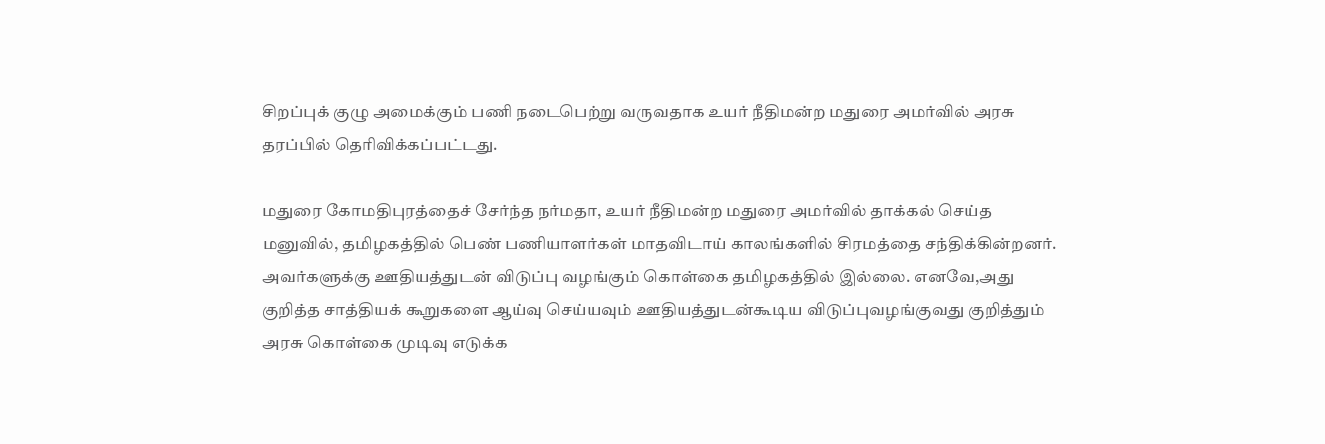சிறப்புக் குழு அமைக்கும் பணி நடைபெற்று வருவதாக உயர் நீதிமன்ற மதுரை அமர்வில் அரசு தரப்பில் தெரிவிக்கப்பட்டது.

மதுரை கோமதிபுரத்தைச் சேர்ந்த நர்மதா, உயர் நீதிமன்ற மதுரை அமர்வில் தாக்கல் செய்த மனுவில், தமிழகத்தில் பெண் பணியாளர்கள் மாதவிடாய் காலங்களில் சிரமத்தை சந்திக்கின்றனர். அவர்களுக்கு ஊதியத்துடன் விடுப்பு வழங்கும் கொள்கை தமிழகத்தில் இல்லை. எனவே,அது குறித்த சாத்தியக் கூறுகளை ஆய்வு செய்யவும் ஊதியத்துடன்கூடிய விடுப்புவழங்குவது குறித்தும் அரசு கொள்கை முடிவு எடுக்க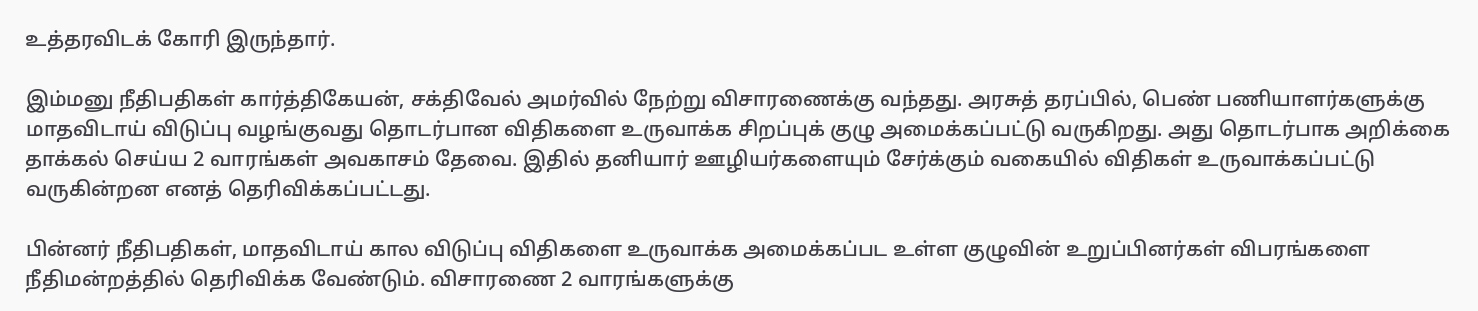உத்தரவிடக் கோரி இருந்தார்.

இம்மனு நீதிபதிகள் கார்த்திகேயன், சக்திவேல் அமர்வில் நேற்று விசாரணைக்கு வந்தது. அரசுத் தரப்பில், பெண் பணியாளர்களுக்கு மாதவிடாய் விடுப்பு வழங்குவது தொடர்பான விதிகளை உருவாக்க சிறப்புக் குழு அமைக்கப்பட்டு வருகிறது. அது தொடர்பாக அறிக்கை தாக்கல் செய்ய 2 வாரங்கள் அவகாசம் தேவை. இதில் தனியார் ஊழியர்களையும் சேர்க்கும் வகையில் விதிகள் உருவாக்கப்பட்டு வருகின்றன எனத் தெரிவிக்கப்பட்டது.

பின்னர் நீதிபதிகள், மாதவிடாய் கால விடுப்பு விதிகளை உருவாக்க அமைக்கப்பட உள்ள குழுவின் உறுப்பினர்கள் விபரங்களை நீதிமன்றத்தில் தெரிவிக்க வேண்டும். விசாரணை 2 வாரங்களுக்கு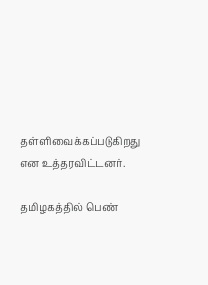தள்ளிவைக்கப்படுகிறது என உத்தரவிட்டனர்.

தமிழகத்தில் பெண்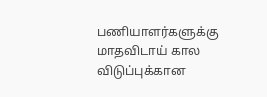பணியாளர்களுக்கு மாதவிடாய் கால விடுப்புக்கான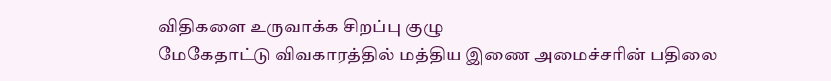விதிகளை உருவாக்க சிறப்பு குழு
மேகேதாட்டு விவகாரத்தில் மத்திய இணை அமைச்சரின் பதிலை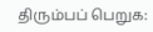திரும்பப் பெறுக: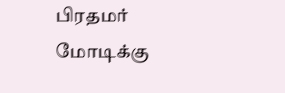பிரதமர் மோடிக்கு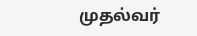முதல்வர்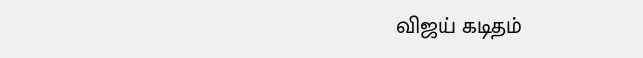விஜய் கடிதம்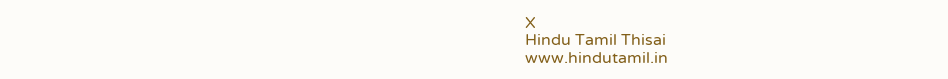X
Hindu Tamil Thisai
www.hindutamil.in